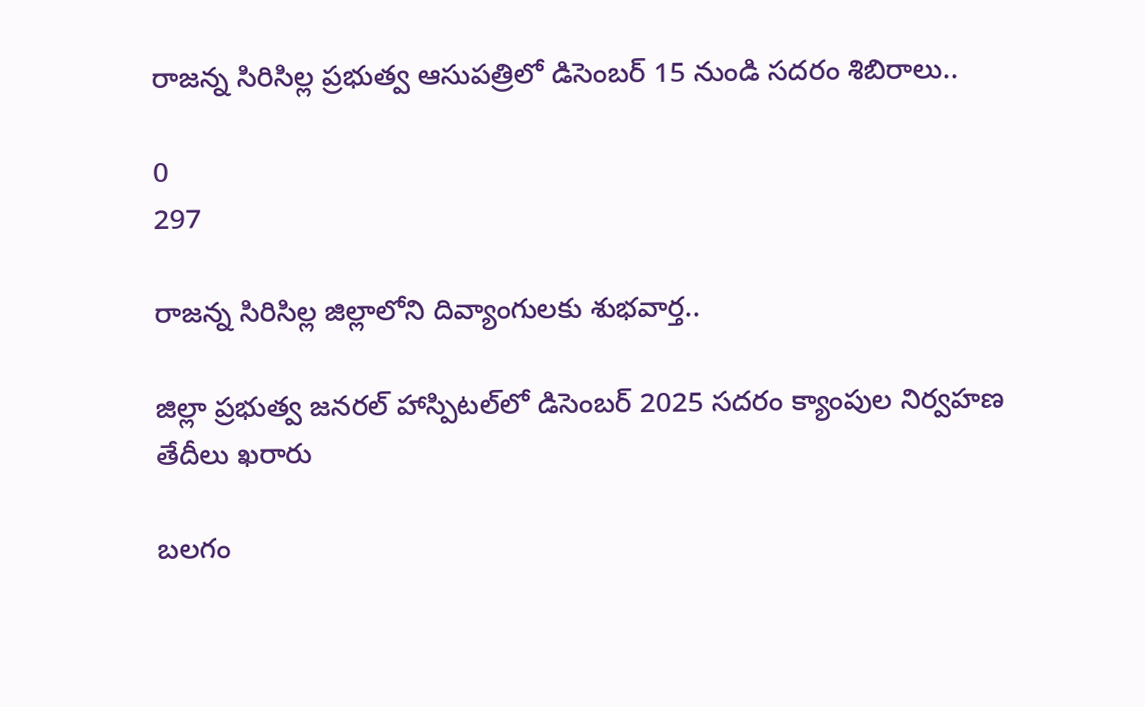రాజన్న సిరిసిల్ల ప్రభుత్వ ఆసుపత్రిలో డిసెంబర్ 15 నుండి సదరం శిబిరాలు..

0
297

రాజన్న సిరిసిల్ల జిల్లాలోని దివ్యాంగులకు శుభవార్త..

జిల్లా ప్రభుత్వ జనరల్ హాస్పిటల్‌లో డిసెంబర్ 2025 సదరం క్యాంపుల నిర్వహణ తేదీలు ఖరారు

బలగం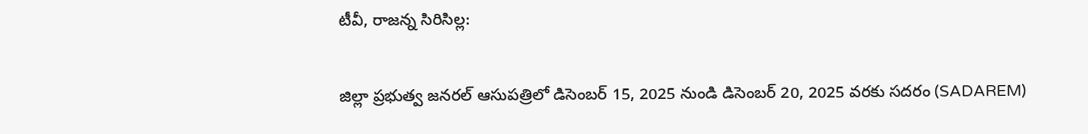టీవీ, రాజన్న సిరిసిల్ల:

జిల్లా ప్రభుత్వ జనరల్ ఆసుపత్రిలో డిసెంబర్ 15, 2025 నుండి డిసెంబర్ 20, 2025 వరకు సదరం (SADAREM)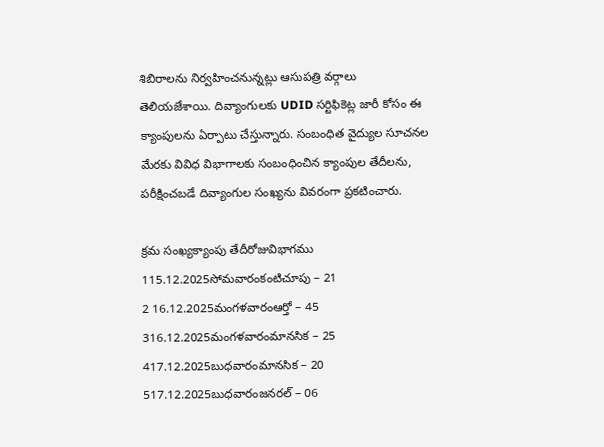శిబిరాలను నిర్వహించనున్నట్లు ఆసుపత్రి వర్గాలు తెలియజేశాయి. దివ్యాంగులకు UDID సర్టిఫికెట్ల జారీ కోసం ఈ క్యాంపులను ఏర్పాటు చేస్తున్నారు. సంబంధిత వైద్యుల సూచనల మేరకు వివిధ విభాగాలకు సంబంధించిన క్యాంపుల తేదీలను, పరీక్షించబడే దివ్యాంగుల సంఖ్యను వివరంగా ప్రకటించారు.

క్రమ సంఖ్యక్యాంపు తేదీరోజువిభాగము
115.12.2025సోమవారంకంటిచూపు – 21
2 16.12.2025మంగళవారంఆర్తో – 45
316.12.2025మంగళవారంమానసిక – 25
417.12.2025బుధవారంమానసిక – 20
517.12.2025బుధవారంజనరల్ – 06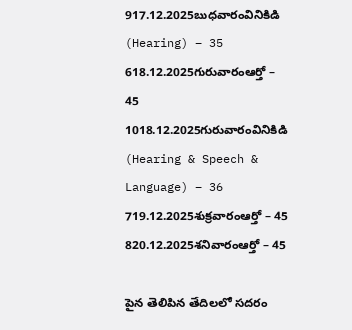917.12.2025బుధవారంవినికిడి (Hearing) – 35
618.12.2025గురువారంఆర్తో – 45
1018.12.2025గురువారంవినికిడి (Hearing & Speech & Language) – 36
719.12.2025శుక్రవారంఆర్తో – 45
820.12.2025శనివారంఆర్తో – 45

పైన తెలిపిన తేదిలలో సదరం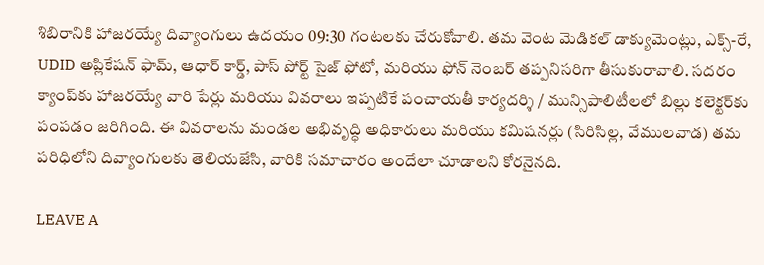శిబిరానికి హాజరయ్యే దివ్యాంగులు ఉదయం 09:30 గంటలకు చేరుకోవాలి. తమ వెంట మెడికల్ డాక్యుమెంట్లు, ఎక్స్-రే, UDID అప్లికేషన్ ఫామ్, ఆధార్ కార్డ్, పాస్ పోర్ట్ సైజ్ ఫోటో, మరియు ఫోన్ నెంబర్ తప్పనిసరిగా తీసుకురావాలి. సదరం క్యాంప్‌కు హాజరయ్యే వారి పేర్లు మరియు వివరాలు ఇప్పటికే పంచాయతీ కార్యదర్శి / మున్సిపాలిటీలలో బిల్లు కలెక్టర్‌కు పంపడం జరిగింది. ఈ వివరాలను మండల అభివృద్ధి అధికారులు మరియు కమిషనర్లు (సిరిసిల్ల, వేములవాడ) తమ పరిధిలోని దివ్యాంగులకు తెలియజేసి, వారికి సమాచారం అందేలా చూడాలని కోరనైనది.

LEAVE A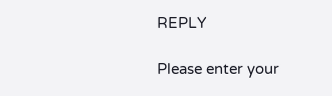REPLY

Please enter your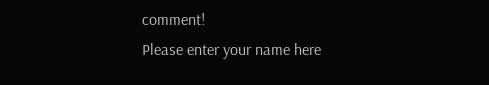comment!
Please enter your name here